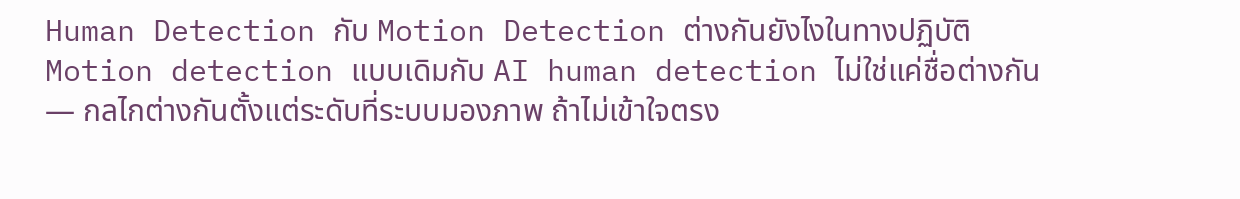Human Detection กับ Motion Detection ต่างกันยังไงในทางปฏิบัติ
Motion detection แบบเดิมกับ AI human detection ไม่ใช่แค่ชื่อต่างกัน — กลไกต่างกันตั้งแต่ระดับที่ระบบมองภาพ ถ้าไม่เข้าใจตรง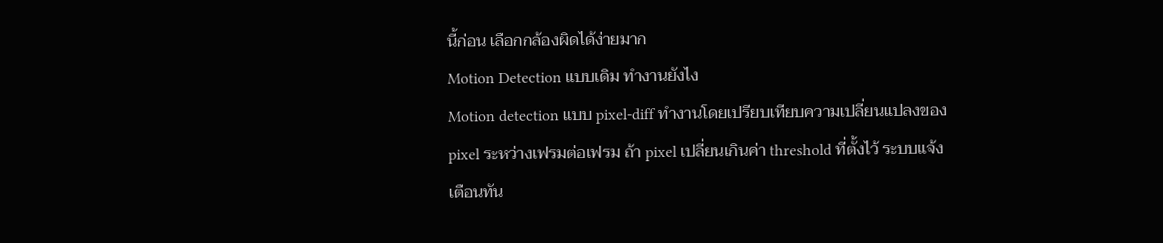นี้ก่อน เลือกกล้องผิดได้ง่ายมาก
Motion Detection แบบเดิม ทำงานยังไง
Motion detection แบบ pixel-diff ทำงานโดยเปรียบเทียบความเปลี่ยนแปลงของ pixel ระหว่างเฟรมต่อเฟรม ถ้า pixel เปลี่ยนเกินค่า threshold ที่ตั้งไว้ ระบบแจ้งเตือนทัน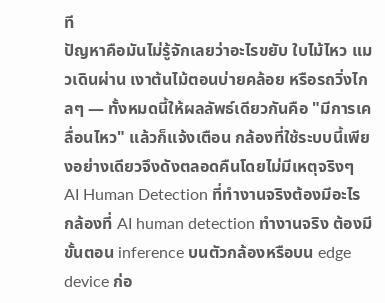ที
ปัญหาคือมันไม่รู้จักเลยว่าอะไรขยับ ใบไม้ไหว แมวเดินผ่าน เงาต้นไม้ตอนบ่ายคล้อย หรือรถวิ่งไกลๆ — ทั้งหมดนี้ให้ผลลัพธ์เดียวกันคือ "มีการเคลื่อนไหว" แล้วก็แจ้งเตือน กล้องที่ใช้ระบบนี้เพียงอย่างเดียวจึงดังตลอดคืนโดยไม่มีเหตุจริงๆ
AI Human Detection ที่ทำงานจริงต้องมีอะไร
กล้องที่ AI human detection ทำงานจริง ต้องมีขั้นตอน inference บนตัวกล้องหรือบน edge device ก่อ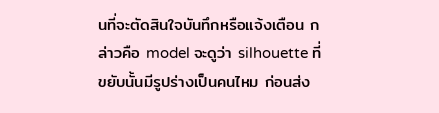นที่จะตัดสินใจบันทึกหรือแจ้งเตือน กล่าวคือ model จะดูว่า silhouette ที่ขยับนั้นมีรูปร่างเป็นคนไหม ก่อนส่ง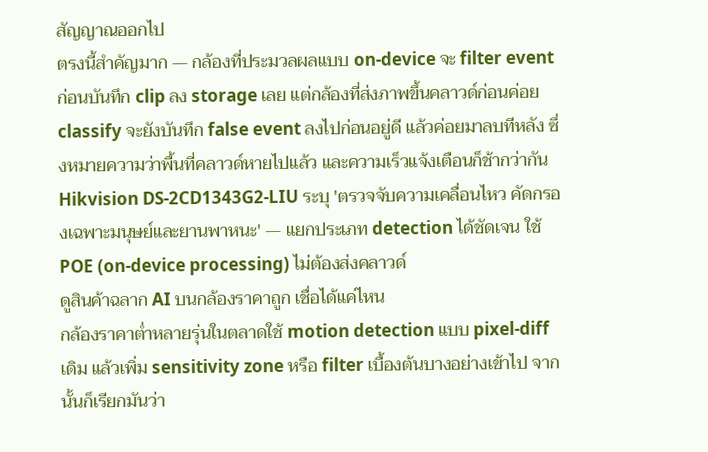สัญญาณออกไป
ตรงนี้สำคัญมาก — กล้องที่ประมวลผลแบบ on-device จะ filter event ก่อนบันทึก clip ลง storage เลย แต่กล้องที่ส่งภาพขึ้นคลาวด์ก่อนค่อย classify จะยังบันทึก false event ลงไปก่อนอยู่ดี แล้วค่อยมาลบทีหลัง ซึ่งหมายความว่าพื้นที่คลาวด์หายไปแล้ว และความเร็วแจ้งเตือนก็ช้ากว่ากัน
Hikvision DS-2CD1343G2-LIU ระบุ 'ตรวจจับความเคลื่อนไหว คัดกรองเฉพาะมนุษย์และยานพาหนะ' — แยกประเภท detection ได้ชัดเจน ใช้ POE (on-device processing) ไม่ต้องส่งคลาวด์
ดูสินค้าฉลาก AI บนกล้องราคาถูก เชื่อได้แค่ไหน
กล้องราคาต่ำหลายรุ่นในตลาดใช้ motion detection แบบ pixel-diff เดิม แล้วเพิ่ม sensitivity zone หรือ filter เบื้องต้นบางอย่างเข้าไป จากนั้นก็เรียกมันว่า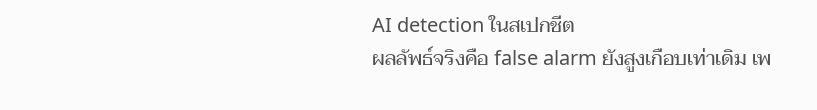AI detection ในสเปกชีต
ผลลัพธ์จริงคือ false alarm ยังสูงเกือบเท่าเดิม เพ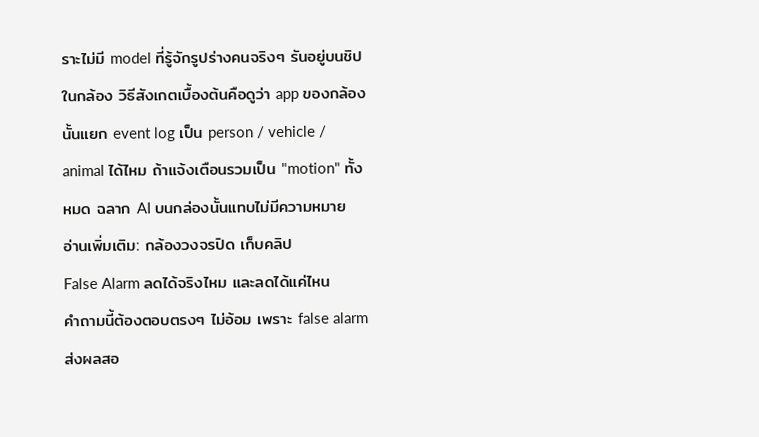ราะไม่มี model ที่รู้จักรูปร่างคนจริงๆ รันอยู่บนชิปในกล้อง วิธีสังเกตเบื้องต้นคือดูว่า app ของกล้องนั้นแยก event log เป็น person / vehicle / animal ได้ไหม ถ้าแจ้งเตือนรวมเป็น "motion" ทั้งหมด ฉลาก AI บนกล่องนั้นแทบไม่มีความหมาย
อ่านเพิ่มเติม: กล้องวงจรปิด เก็บคลิป
False Alarm ลดได้จริงไหม และลดได้แค่ไหน
คำถามนี้ต้องตอบตรงๆ ไม่อ้อม เพราะ false alarm ส่งผลสอ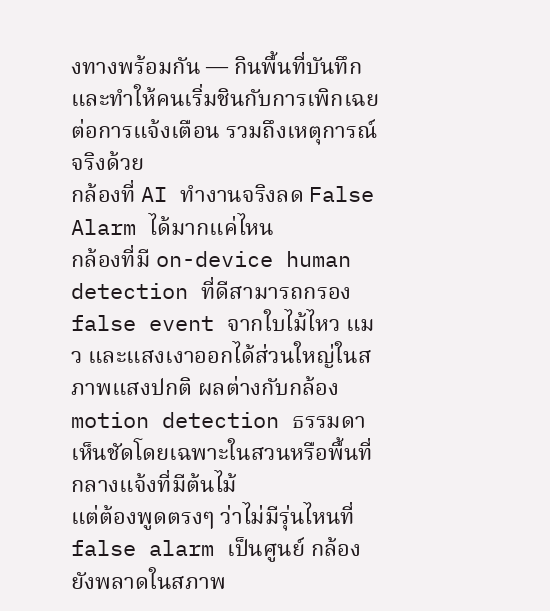งทางพร้อมกัน — กินพื้นที่บันทึก และทำให้คนเริ่มชินกับการเพิกเฉยต่อการแจ้งเตือน รวมถึงเหตุการณ์จริงด้วย
กล้องที่ AI ทำงานจริงลด False Alarm ได้มากแค่ไหน
กล้องที่มี on-device human detection ที่ดีสามารถกรอง false event จากใบไม้ไหว แมว และแสงเงาออกได้ส่วนใหญ่ในสภาพแสงปกติ ผลต่างกับกล้อง motion detection ธรรมดาเห็นชัดโดยเฉพาะในสวนหรือพื้นที่กลางแจ้งที่มีต้นไม้
แต่ต้องพูดตรงๆ ว่าไม่มีรุ่นไหนที่ false alarm เป็นศูนย์ กล้องยังพลาดในสภาพ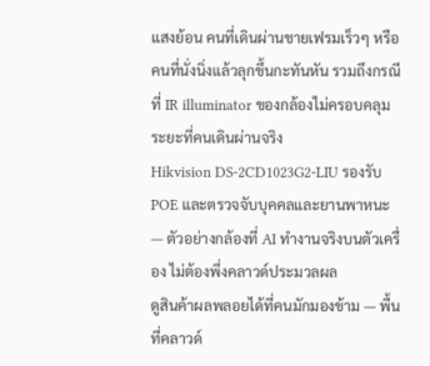แสงย้อน คนที่เดินผ่านชายเฟรมเร็วๆ หรือคนที่นั่งนิ่งแล้วลุกขึ้นกะทันหัน รวมถึงกรณีที่ IR illuminator ของกล้องไม่ครอบคลุมระยะที่คนเดินผ่านจริง
Hikvision DS-2CD1023G2-LIU รองรับ POE และตรวจจับบุคคลและยานพาหนะ — ตัวอย่างกล้องที่ AI ทำงานจริงบนตัวเครื่อง ไม่ต้องพึ่งคลาวด์ประมวลผล
ดูสินค้าผลพลอยได้ที่คนมักมองข้าม — พื้นที่คลาวด์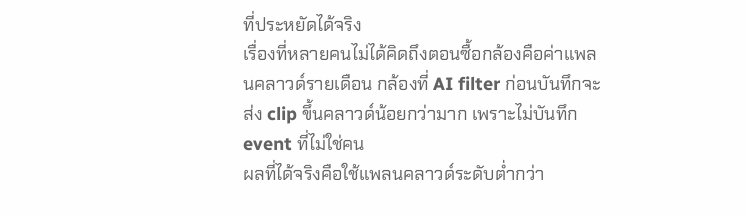ที่ประหยัดได้จริง
เรื่องที่หลายคนไม่ได้คิดถึงตอนซื้อกล้องคือค่าแพลนคลาวด์รายเดือน กล้องที่ AI filter ก่อนบันทึกจะส่ง clip ขึ้นคลาวด์น้อยกว่ามาก เพราะไม่บันทึก event ที่ไม่ใช่คน
ผลที่ได้จริงคือใช้แพลนคลาวด์ระดับต่ำกว่า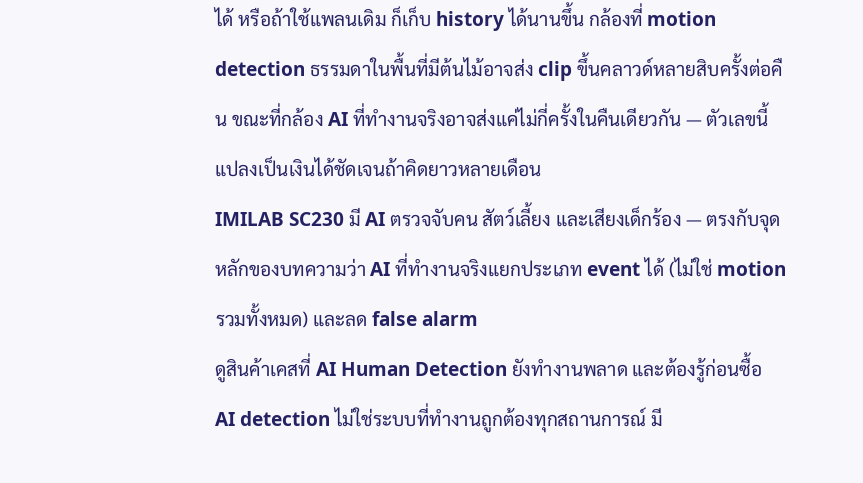ได้ หรือถ้าใช้แพลนเดิม ก็เก็บ history ได้นานขึ้น กล้องที่ motion detection ธรรมดาในพื้นที่มีต้นไม้อาจส่ง clip ขึ้นคลาวด์หลายสิบครั้งต่อคืน ขณะที่กล้อง AI ที่ทำงานจริงอาจส่งแค่ไม่กี่ครั้งในคืนเดียวกัน — ตัวเลขนี้แปลงเป็นเงินได้ชัดเจนถ้าคิดยาวหลายเดือน
IMILAB SC230 มี AI ตรวจจับคน สัตว์เลี้ยง และเสียงเด็กร้อง — ตรงกับจุดหลักของบทความว่า AI ที่ทำงานจริงแยกประเภท event ได้ (ไม่ใช่ motion รวมทั้งหมด) และลด false alarm
ดูสินค้าเคสที่ AI Human Detection ยังทำงานพลาด และต้องรู้ก่อนซื้อ
AI detection ไม่ใช่ระบบที่ทำงานถูกต้องทุกสถานการณ์ มี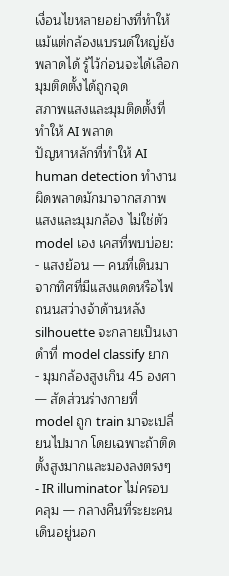เงื่อนไขหลายอย่างที่ทำให้แม้แต่กล้องแบรนด์ใหญ่ยังพลาดได้ รู้ไว้ก่อนจะได้เลือกมุมติดตั้งได้ถูกจุด
สภาพแสงและมุมติดตั้งที่ทำให้ AI พลาด
ปัญหาหลักที่ทำให้ AI human detection ทำงานผิดพลาดมักมาจากสภาพแสงและมุมกล้อง ไม่ใช่ตัว model เอง เคสที่พบบ่อย:
- แสงย้อน — คนที่เดินมาจากทิศที่มีแสงแดดหรือไฟถนนสว่างจ้าด้านหลัง silhouette จะกลายเป็นเงาดำที่ model classify ยาก
- มุมกล้องสูงเกิน 45 องศา — สัดส่วนร่างกายที่ model ถูก train มาจะเปลี่ยนไปมาก โดยเฉพาะถ้าติดตั้งสูงมากและมองลงตรงๆ
- IR illuminator ไม่ครอบคลุม — กลางคืนที่ระยะคนเดินอยู่นอก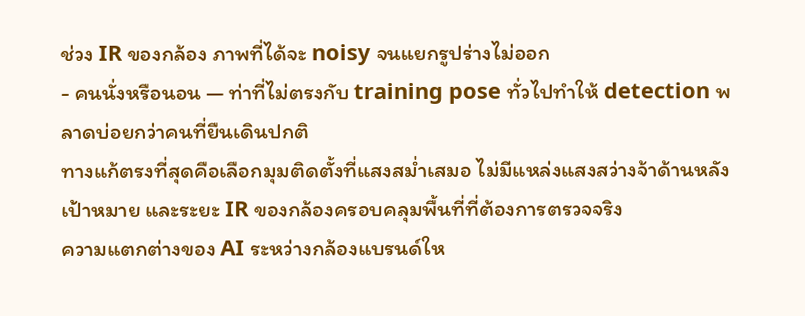ช่วง IR ของกล้อง ภาพที่ได้จะ noisy จนแยกรูปร่างไม่ออก
- คนนั่งหรือนอน — ท่าที่ไม่ตรงกับ training pose ทั่วไปทำให้ detection พลาดบ่อยกว่าคนที่ยืนเดินปกติ
ทางแก้ตรงที่สุดคือเลือกมุมติดตั้งที่แสงสม่ำเสมอ ไม่มีแหล่งแสงสว่างจ้าด้านหลังเป้าหมาย และระยะ IR ของกล้องครอบคลุมพื้นที่ที่ต้องการตรวจจริง
ความแตกต่างของ AI ระหว่างกล้องแบรนด์ให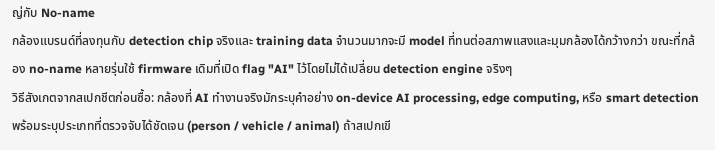ญ่กับ No-name
กล้องแบรนด์ที่ลงทุนกับ detection chip จริงและ training data จำนวนมากจะมี model ที่ทนต่อสภาพแสงและมุมกล้องได้กว้างกว่า ขณะที่กล้อง no-name หลายรุ่นใช้ firmware เดิมที่เปิด flag "AI" ไว้โดยไม่ได้เปลี่ยน detection engine จริงๆ
วิธีสังเกตจากสเปกชีตก่อนซื้อ: กล้องที่ AI ทำงานจริงมักระบุคำอย่าง on-device AI processing, edge computing, หรือ smart detection พร้อมระบุประเภทที่ตรวจจับได้ชัดเจน (person / vehicle / animal) ถ้าสเปกเขี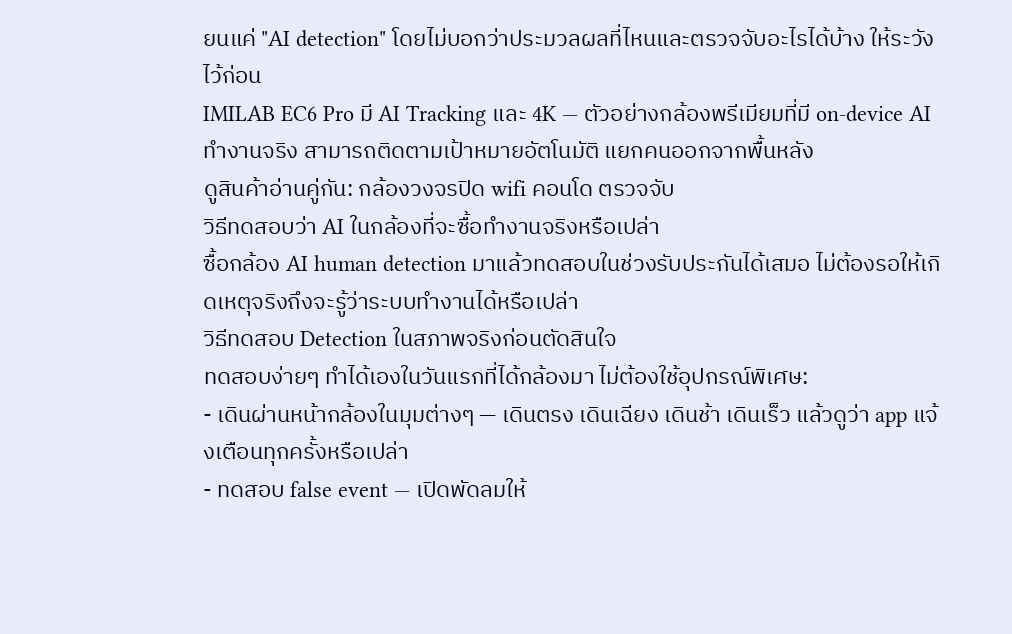ยนแค่ "AI detection" โดยไม่บอกว่าประมวลผลที่ไหนและตรวจจับอะไรได้บ้าง ให้ระวังไว้ก่อน
IMILAB EC6 Pro มี AI Tracking และ 4K — ตัวอย่างกล้องพรีเมียมที่มี on-device AI ทำงานจริง สามารถติดตามเป้าหมายอัตโนมัติ แยกคนออกจากพื้นหลัง
ดูสินค้าอ่านคู่กัน: กล้องวงจรปิด wifi คอนโด ตรวจจับ
วิธีทดสอบว่า AI ในกล้องที่จะซื้อทำงานจริงหรือเปล่า
ซื้อกล้อง AI human detection มาแล้วทดสอบในช่วงรับประกันได้เสมอ ไม่ต้องรอให้เกิดเหตุจริงถึงจะรู้ว่าระบบทำงานได้หรือเปล่า
วิธีทดสอบ Detection ในสภาพจริงก่อนตัดสินใจ
ทดสอบง่ายๆ ทำได้เองในวันแรกที่ได้กล้องมา ไม่ต้องใช้อุปกรณ์พิเศษ:
- เดินผ่านหน้ากล้องในมุมต่างๆ — เดินตรง เดินเฉียง เดินช้า เดินเร็ว แล้วดูว่า app แจ้งเตือนทุกครั้งหรือเปล่า
- ทดสอบ false event — เปิดพัดลมให้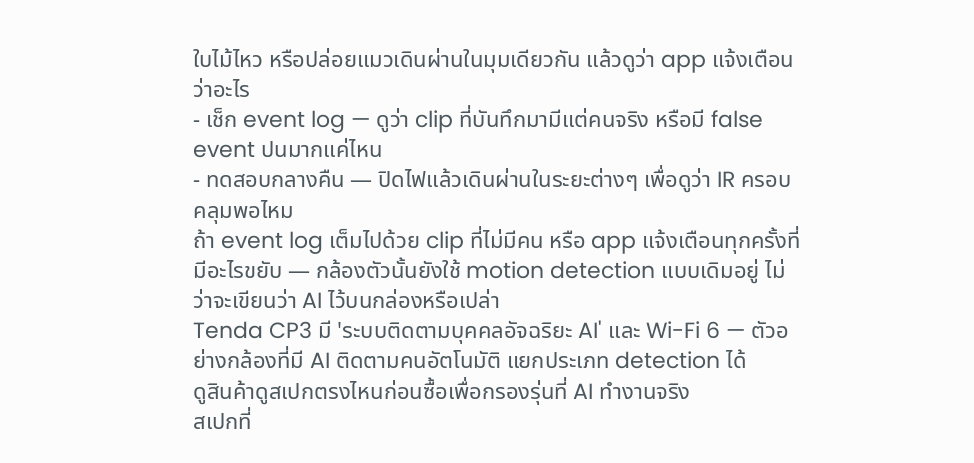ใบไม้ไหว หรือปล่อยแมวเดินผ่านในมุมเดียวกัน แล้วดูว่า app แจ้งเตือนว่าอะไร
- เช็ก event log — ดูว่า clip ที่บันทึกมามีแต่คนจริง หรือมี false event ปนมากแค่ไหน
- ทดสอบกลางคืน — ปิดไฟแล้วเดินผ่านในระยะต่างๆ เพื่อดูว่า IR ครอบคลุมพอไหม
ถ้า event log เต็มไปด้วย clip ที่ไม่มีคน หรือ app แจ้งเตือนทุกครั้งที่มีอะไรขยับ — กล้องตัวนั้นยังใช้ motion detection แบบเดิมอยู่ ไม่ว่าจะเขียนว่า AI ไว้บนกล่องหรือเปล่า
Tenda CP3 มี 'ระบบติดตามบุคคลอัจฉริยะ AI' และ Wi-Fi 6 — ตัวอย่างกล้องที่มี AI ติดตามคนอัตโนมัติ แยกประเภท detection ได้
ดูสินค้าดูสเปกตรงไหนก่อนซื้อเพื่อกรองรุ่นที่ AI ทำงานจริง
สเปกที่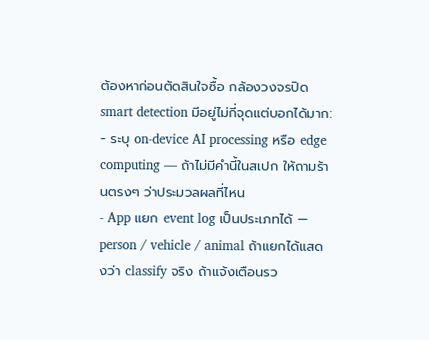ต้องหาก่อนตัดสินใจซื้อ กล้องวงจรปิด smart detection มีอยู่ไม่กี่จุดแต่บอกได้มาก:
- ระบุ on-device AI processing หรือ edge computing — ถ้าไม่มีคำนี้ในสเปก ให้ถามร้านตรงๆ ว่าประมวลผลที่ไหน
- App แยก event log เป็นประเภทได้ — person / vehicle / animal ถ้าแยกได้แสดงว่า classify จริง ถ้าแจ้งเตือนรว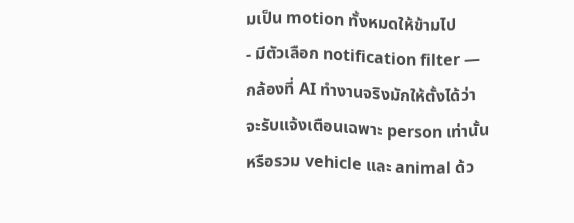มเป็น motion ทั้งหมดให้ข้ามไป
- มีตัวเลือก notification filter — กล้องที่ AI ทำงานจริงมักให้ตั้งได้ว่าจะรับแจ้งเตือนเฉพาะ person เท่านั้น หรือรวม vehicle และ animal ด้ว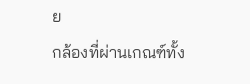ย
กล้องที่ผ่านเกณฑ์ทั้ง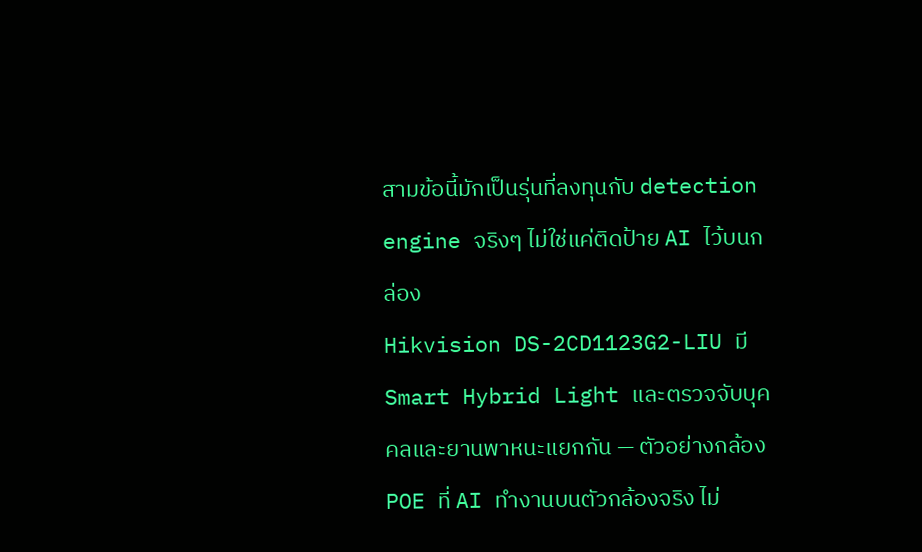สามข้อนี้มักเป็นรุ่นที่ลงทุนกับ detection engine จริงๆ ไม่ใช่แค่ติดป้าย AI ไว้บนกล่อง
Hikvision DS-2CD1123G2-LIU มี Smart Hybrid Light และตรวจจับบุคคลและยานพาหนะแยกกัน — ตัวอย่างกล้อง POE ที่ AI ทำงานบนตัวกล้องจริง ไม่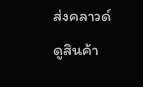ส่งคลาวด์
ดูสินค้า